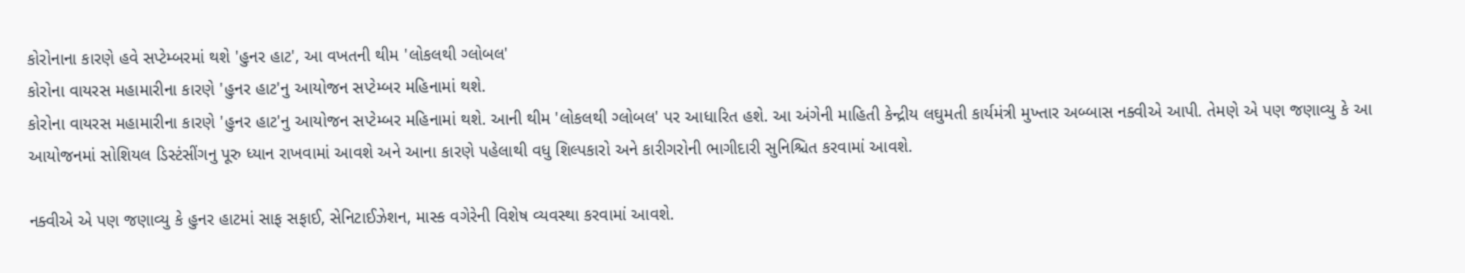કોરોનાના કારણે હવે સપ્ટેમ્બરમાં થશે 'હુનર હાટ', આ વખતની થીમ 'લોકલથી ગ્લોબલ'
કોરોના વાયરસ મહામારીના કારણે 'હુનર હાટ'નુ આયોજન સપ્ટેમ્બર મહિનામાં થશે.
કોરોના વાયરસ મહામારીના કારણે 'હુનર હાટ'નુ આયોજન સપ્ટેમ્બર મહિનામાં થશે. આની થીમ 'લોકલથી ગ્લોબલ' પર આધારિત હશે. આ અંગેની માહિતી કેન્દ્રીય લઘુમતી કાર્યમંત્રી મુખ્તાર અબ્બાસ નક્વીએ આપી. તેમણે એ પણ જણાવ્યુ કે આ આયોજનમાં સોશિયલ ડિસ્ટંસીંગનુ પૂરુ ધ્યાન રાખવામાં આવશે અને આના કારણે પહેલાથી વધુ શિલ્પકારો અને કારીગરોની ભાગીદારી સુનિશ્ચિત કરવામાં આવશે.

નક્વીએ એ પણ જણાવ્યુ કે હુનર હાટમાં સાફ સફાઈ, સેનિટાઈઝેશન, માસ્ક વગેરેની વિશેષ વ્યવસ્થા કરવામાં આવશે.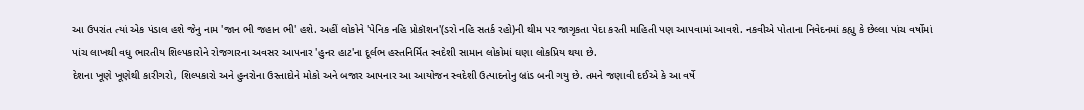આ ઉપરાંત ત્યાં એક પંડાલ હશે જેનુ નામ 'જાન ભી જહાન ભી' હશે. અહીં લોકોને 'પેનિક નહિ પ્રોકૉશન'(ડરો નહિ સતર્ક રહો)ની થીમ પર જાગૃકતા પેદા કરતી માહિતી પણ આપવામાં આવશે. નકવીએ પોતાના નિવેદનમાં કહ્યુ કે છેલ્લા પાંચ વર્ષોમાં પાંચ લાખથી વધુ ભારતીય શિલ્પકારોને રોજગારના અવસર આપનાર 'હુનર હાટ'ના દૂર્લભ હસ્તનિર્મિત સ્વદેશી સામાન લોકોમાં ઘણા લોકપ્રિય થયા છે.
દેશના ખૂણે ખૂણેથી કારીગરો, શિલ્પકારો અને હુનરોના ઉસ્તાદોને મોકો અને બજાર આપનાર આ આયોજન સ્વદેશી ઉત્પાદનોનુ બ્રાંડ બની ગયુ છે. તમને જણાવી દઈએ કે આ વર્ષે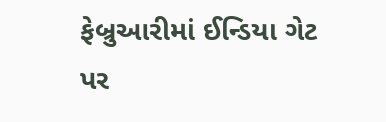ફેબ્રુઆરીમાં ઈન્ડિયા ગેટ પર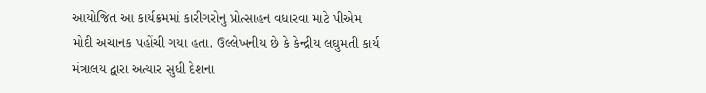આયોજિત આ કાર્યક્રમમાં કારીગરોનુ પ્રોત્સાહન વધારવા માટે પીએમ મોદી અચાનક પહોંચી ગયા હતા. ઉલ્લેખનીય છે કે કેન્દ્રીય લઘુમતી કાર્ય મંત્રાલય દ્વારા અત્યાર સુધી દેશના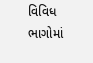વિવિધ ભાગોમાં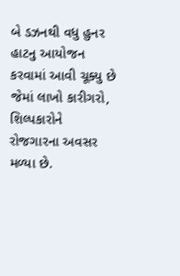બે ડઝનથી વધુ હુનર હાટનુ આયોજન કરવામાં આવી ચૂક્યુ છે જેમાં લાખો કારીગરો, શિલ્પકારોને રોજગારના અવસર મળ્યા છે.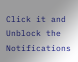Click it and Unblock the Notifications